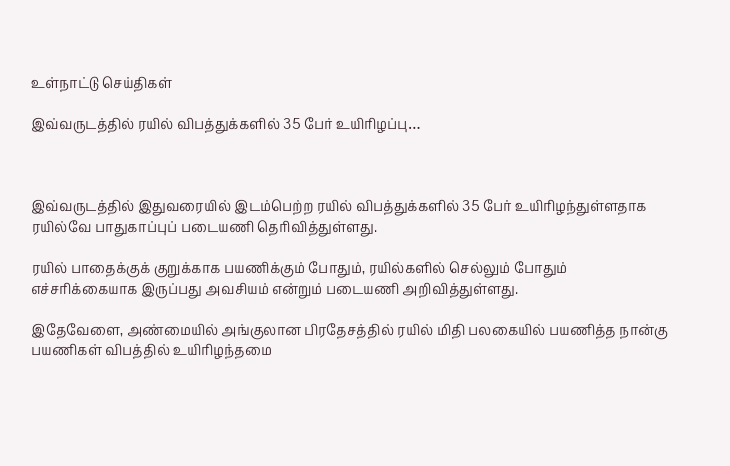உள்நாட்டு செய்திகள்

இவ்வருடத்தில் ரயில் விபத்துக்களில் 35 பேர் உயிரிழப்பு…



இவ்வருடத்தில் இதுவரையில் இடம்பெற்ற ரயில் விபத்துக்களில் 35 பேர் உயிரிழந்துள்ளதாக ரயில்வே பாதுகாப்புப் படையணி தெரிவித்துள்ளது.

ரயில் பாதைக்குக் குறுக்காக பயணிக்கும் போதும், ரயில்களில் செல்லும் போதும் எச்சரிக்கையாக இருப்பது அவசியம் என்றும் படையணி அறிவித்துள்ளது.

இதேவேளை, அண்மையில் அங்குலான பிரதேசத்தில் ரயில் மிதி பலகையில் பயணித்த நான்கு பயணிகள் விபத்தில் உயிரிழந்தமை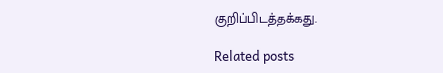குறிப்பிடத்தக்கது.

Related posts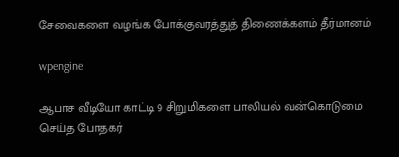சேவைகளை வழங்க போக்குவரத்துத் திணைக்களம் தீர்மானம்

wpengine

ஆபாச வீடியோ காட்டி 9 சிறுமிகளை பாலியல் வன்கொடுமை செய்த போதகர்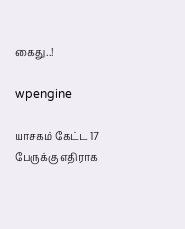கைது..!

wpengine

யாசகம் கேட்ட 17 பேருக்கு எதிராக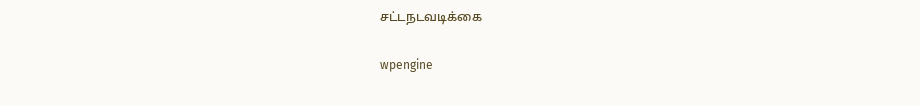சட்டநடவடிக்கை

wpengine